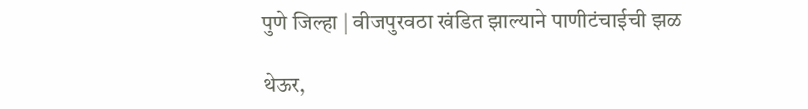पुणे जिल्हा | वीजपुरवठा खंडित झाल्याने पाणीटंचाईची झळ

थेऊर,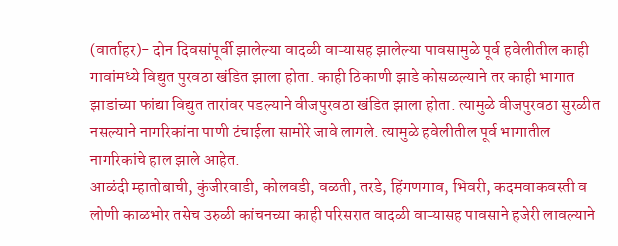(वार्ताहर)- दोन दिवसांपूर्वी झालेल्या वादळी वाऱ्यासह झालेल्या पावसामुळे पूर्व हवेलीतील काही गावांमध्ये विद्युत पुरवठा खंडित झाला होता. काही ठिकाणी झाडे कोसळल्याने तर काही भागात झाडांच्या फांद्या विद्युत तारांवर पडल्याने वीजपुरवठा खंडित झाला होता. त्यामुळे वीजपुरवठा सुरळीत नसल्याने नागरिकांना पाणी टंचाईला सामोरे जावे लागले. त्यामुळे हवेलीतील पूर्व भागातील नागरिकांचे हाल झाले आहेत.
आळंदी म्हातोबाची, कुंजीरवाडी, कोलवडी, वळती, तरडे, हिंगणगाव, भिवरी, कदमवाकवस्ती व लोणी काळभोर तसेच उरुळी कांचनच्या काही परिसरात वादळी वाऱ्यासह पावसाने हजेरी लावल्याने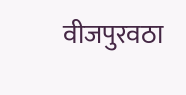वीजपुरवठा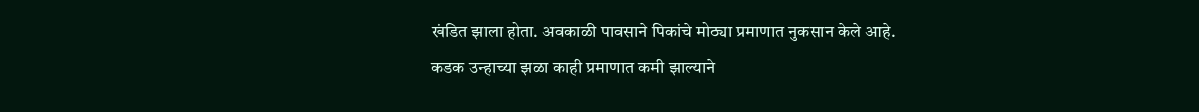खंडित झाला होता. अवकाळी पावसाने पिकांचे मोठ्या प्रमाणात नुकसान केले आहे.
कडक उन्हाच्या झळा काही प्रमाणात कमी झाल्याने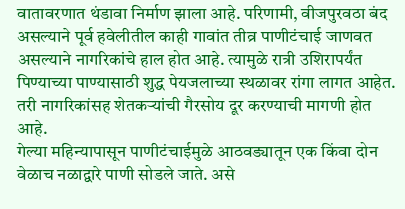वातावरणात थंडावा निर्माण झाला आहे. परिणामी, वीजपुरवठा बंद असल्याने पूर्व हवेलीतील काही गावांत तीव्र पाणीटंचाई जाणवत असल्याने नागरिकांचे हाल होत आहे. त्यामुळे रात्री उशिरापर्यंत पिण्याच्या पाण्यासाठी शुद्ध पेयजलाच्या स्थळावर रांगा लागत आहेत. तरी नागरिकांसह शेतकऱ्यांची गैरसोय दूर करण्याची मागणी होत आहे.
गेल्या महिन्यापासून पाणीटंचाईमुळे आठवड्यातून एक किंवा दोन वेळाच नळाद्वारे पाणी सोडले जाते. असे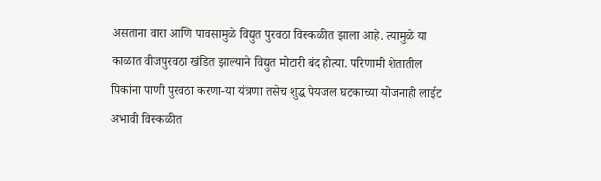असताना वारा आणि पावसामुळे विद्युत पुरवठा विस्कळीत झाला आहे. त्यामुळे या काळात वीजपुरवठा खंडित झाल्याने विद्युत मोटारी बंद होत्या. परिणामी शेतातील पिकांना पाणी पुरवठा करणा-या यंत्रणा तसेच शुद्ध पेयजल घटकाच्या योजनाही लाईट अभावी विस्कळीत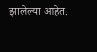झालेल्या आहेत.